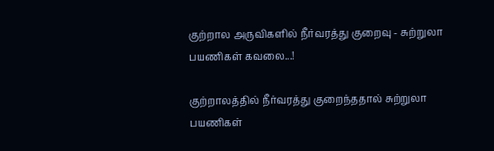குற்றால அருவிகளில் நீர்வரத்து குறைவு - சுற்றுலா பயணிகள் கவலை...!

குற்றாலத்தில் நீர்வரத்து குறைந்ததால் சுற்றுலா பயணிகள்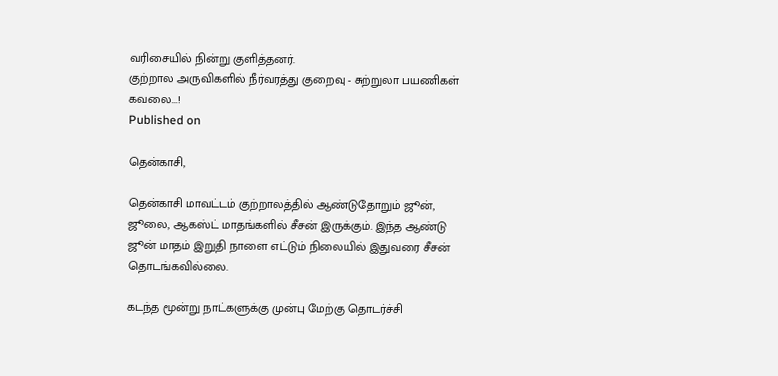வரிசையில் நின்று குளித்தனர்.
குற்றால அருவிகளில் நீர்வரத்து குறைவு - சுற்றுலா பயணிகள் கவலை...!
Published on

தென்காசி,

தென்காசி மாவட்டம் குற்றாலத்தில் ஆண்டுதோறும் ஜூன், ஜூலை, ஆகஸ்ட் மாதங்களில் சீசன் இருக்கும். இந்த ஆண்டு ஜூன் மாதம் இறுதி நாளை எட்டும் நிலையில் இதுவரை சீசன் தொடங்கவில்லை.

கடந்த மூன்று நாட்களுக்கு முன்பு மேற்கு தொடர்ச்சி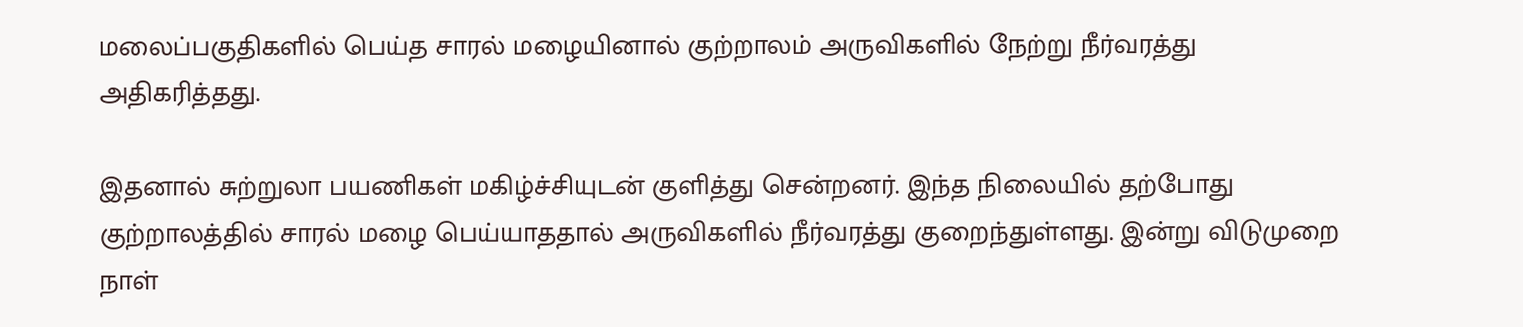மலைப்பகுதிகளில் பெய்த சாரல் மழையினால் குற்றாலம் அருவிகளில் நேற்று நீர்வரத்து அதிகரித்தது.

இதனால் சுற்றுலா பயணிகள் மகிழ்ச்சியுடன் குளித்து சென்றனர். இந்த நிலையில் தற்போது குற்றாலத்தில் சாரல் மழை பெய்யாததால் அருவிகளில் நீர்வரத்து குறைந்துள்ளது. இன்று விடுமுறை நாள்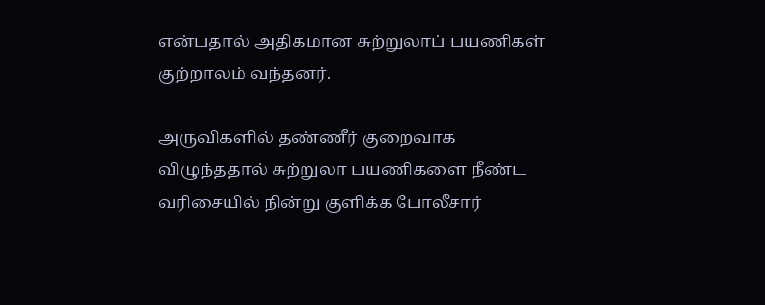என்பதால் அதிகமான சுற்றுலாப் பயணிகள் குற்றாலம் வந்தனர்.

அருவிகளில் தண்ணீர் குறைவாக விழுந்ததால் சுற்றுலா பயணிகளை நீண்ட வரிசையில் நின்று குளிக்க போலீசார்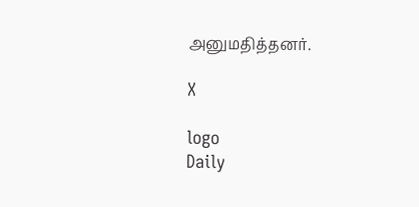அனுமதித்தனர்.

X

logo
Daily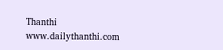Thanthi
www.dailythanthi.com